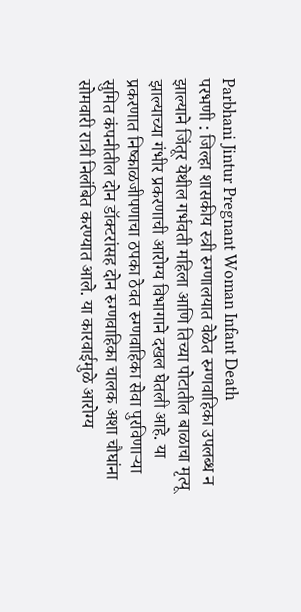Parbhani Jintur Pregnant Woman Infant Death
परभणी : जिल्हा शासकीय स्त्री रुग्णालयात वेळेत रुग्णवाहिका उपलब्ध न झाल्याने जिंतूर येथील गर्भवती महिला आणि तिच्या पोटातील बाळाचा मृत्यू झाल्याच्या गंभीर प्रकरणाची आरोग्य विभागाने दखल घेतली आहे. या प्रकरणात निष्काळजीपणाचा ठपका ठेवत रुग्णवाहिका सेवा पुरविणाऱ्या सुमित कंपनीतील दोन डॉक्टरांसह दोन रुग्णवाहिका चालक अशा चौघांना सोमवारी रात्री निलंबित करण्यात आले. या कारवाईमुळे आरोग्य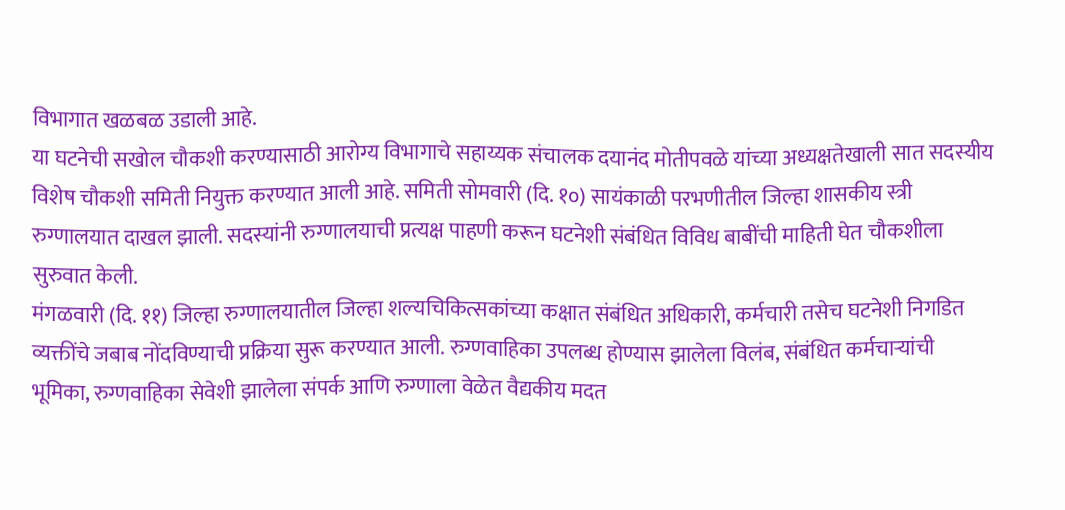विभागात खळबळ उडाली आहे.
या घटनेची सखोल चौकशी करण्यासाठी आरोग्य विभागाचे सहाय्यक संचालक दयानंद मोतीपवळे यांच्या अध्यक्षतेखाली सात सदस्यीय विशेष चौकशी समिती नियुक्त करण्यात आली आहे. समिती सोमवारी (दि. १०) सायंकाळी परभणीतील जिल्हा शासकीय स्त्री रुग्णालयात दाखल झाली. सदस्यांनी रुग्णालयाची प्रत्यक्ष पाहणी करून घटनेशी संबंधित विविध बाबींची माहिती घेत चौकशीला सुरुवात केली.
मंगळवारी (दि. ११) जिल्हा रुग्णालयातील जिल्हा शल्यचिकित्सकांच्या कक्षात संबंधित अधिकारी, कर्मचारी तसेच घटनेशी निगडित व्यक्तींचे जबाब नोंदविण्याची प्रक्रिया सुरू करण्यात आली. रुग्णवाहिका उपलब्ध होण्यास झालेला विलंब, संबंधित कर्मचाऱ्यांची भूमिका, रुग्णवाहिका सेवेशी झालेला संपर्क आणि रुग्णाला वेळेत वैद्यकीय मदत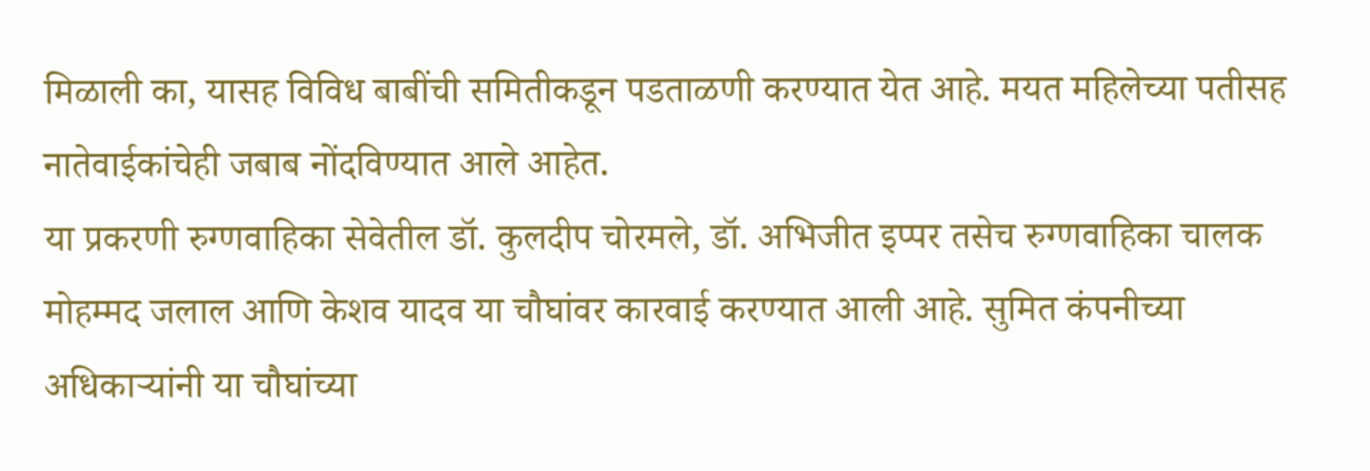मिळाली का, यासह विविध बाबींची समितीकडून पडताळणी करण्यात येत आहे. मयत महिलेच्या पतीसह नातेवाईकांचेही जबाब नोंदविण्यात आले आहेत.
या प्रकरणी रुग्णवाहिका सेवेतील डॉ. कुलदीप चोरमले, डॉ. अभिजीत इप्पर तसेच रुग्णवाहिका चालक मोहम्मद जलाल आणि केशव यादव या चौघांवर कारवाई करण्यात आली आहे. सुमित कंपनीच्या अधिकाऱ्यांनी या चौघांच्या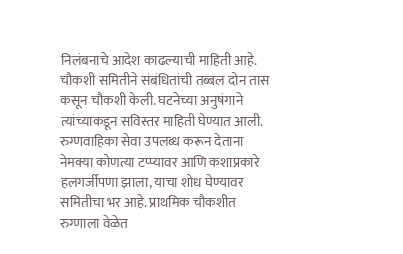निलंबनाचे आदेश काढल्याची माहिती आहे.
चौकशी समितीने संबंधितांची तब्बल दोन तास कसून चौकशी केली. घटनेच्या अनुषंगाने त्यांच्याकडून सविस्तर माहिती घेण्यात आली. रुग्णवाहिका सेवा उपलब्ध करून देताना नेमक्या कोणत्या टप्प्यावर आणि कशाप्रकारे हलगर्जीपणा झाला, याचा शोध घेण्यावर समितीचा भर आहे. प्राथमिक चौकशीत रुग्णाला वेळेत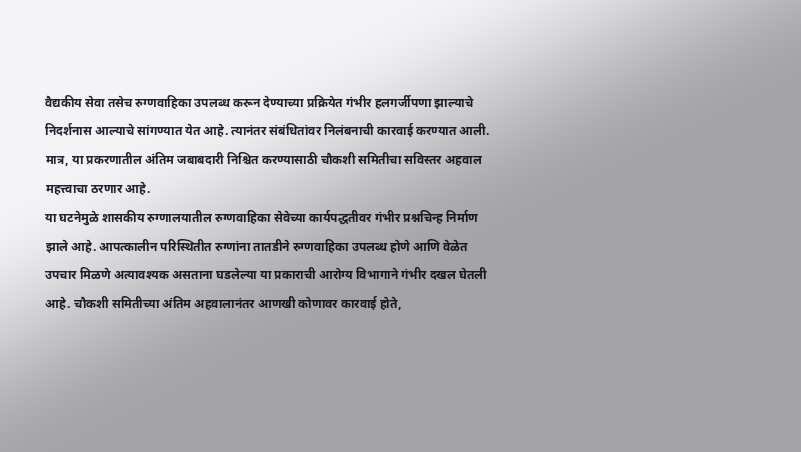वैद्यकीय सेवा तसेच रुग्णवाहिका उपलब्ध करून देण्याच्या प्रक्रियेत गंभीर हलगर्जीपणा झाल्याचे निदर्शनास आल्याचे सांगण्यात येत आहे. त्यानंतर संबंधितांवर निलंबनाची कारवाई करण्यात आली. मात्र, या प्रकरणातील अंतिम जबाबदारी निश्चित करण्यासाठी चौकशी समितीचा सविस्तर अहवाल महत्त्वाचा ठरणार आहे.
या घटनेमुळे शासकीय रुग्णालयातील रुग्णवाहिका सेवेच्या कार्यपद्धतीवर गंभीर प्रश्नचिन्ह निर्माण झाले आहे. आपत्कालीन परिस्थितीत रुग्णांना तातडीने रुग्णवाहिका उपलब्ध होणे आणि वेळेत उपचार मिळणे अत्यावश्यक असताना घडलेल्या या प्रकाराची आरोग्य विभागाने गंभीर दखल घेतली आहे. चौकशी समितीच्या अंतिम अहवालानंतर आणखी कोणावर कारवाई होते,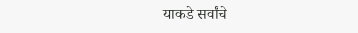याकडे सर्वांचे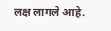लक्ष लागले आहे.